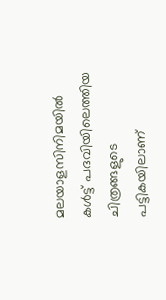മലയാളസിനിമയില്‍ കള്‍ട്ട് പദവിയിലെത്തിയ ചിത്രങ്ങളുടെ പട്ടികയിലാണ്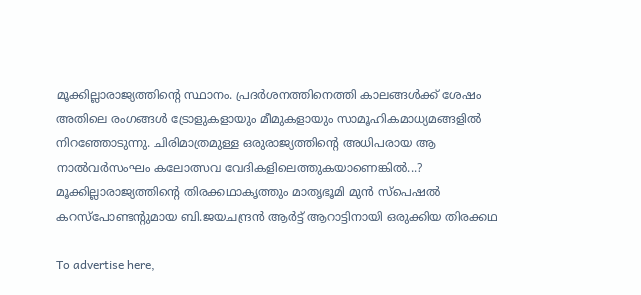മൂക്കില്ലാരാജ്യത്തിന്റെ സ്ഥാനം. പ്രദര്‍ശനത്തിനെത്തി കാലങ്ങള്‍ക്ക് ശേഷം അതിലെ രംഗങ്ങള്‍ ട്രോളുകളായും മീമുകളായും സാമൂഹികമാധ്യമങ്ങളില്‍ നിറഞ്ഞോടുന്നു. ചിരിമാത്രമുള്ള ഒരുരാജ്യത്തിന്റെ അധിപരായ ആ നാല്‍വര്‍സംഘം കലോത്സവ വേദികളിലെത്തുകയാണെങ്കില്‍...?
മൂക്കില്ലാരാജ്യത്തിന്റെ തിരക്കഥാകൃത്തും മാതൃഭൂമി മുന്‍ സ്പെഷല്‍ കറസ്പോണ്ടന്റുമായ ബി.ജയചന്ദ്രന്‍ ആര്‍ട്ട് ആറാട്ടിനായി ഒരുക്കിയ തിരക്കഥ

To advertise here,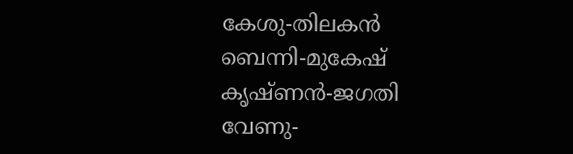കേശു-തിലകന്‍
ബെന്നി-മുകേഷ്
കൃഷ്ണന്‍-ജഗതി
വേണു-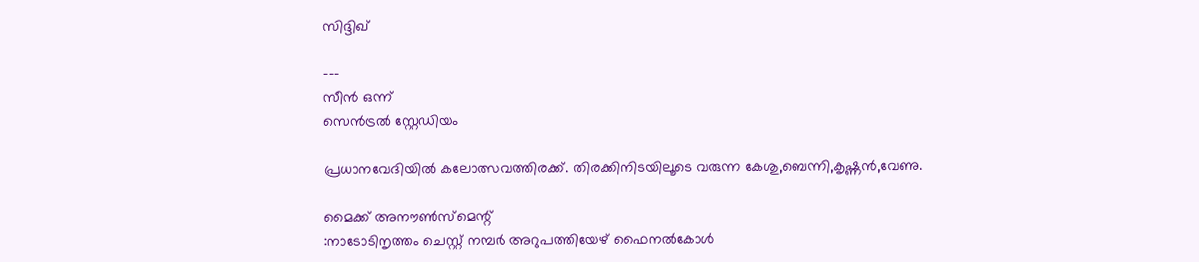സിദ്ദിഖ്

---
സീന്‍ ഒന്ന്
സെന്‍ട്രല്‍ സ്റ്റേഡിയം

പ്രധാനവേദിയില്‍ കലോത്സവത്തിരക്ക്. തിരക്കിനിടയിലൂടെ വരുന്ന കേശു,ബെന്നി,കൃഷ്ണന്‍,വേണു.

മൈക്ക് അനൗണ്‍സ്മെന്റ്
:നാടോടിനൃത്തം ചെസ്റ്റ് നമ്പര്‍ അറുപത്തിയേഴ് ഫൈനല്‍കോള്‍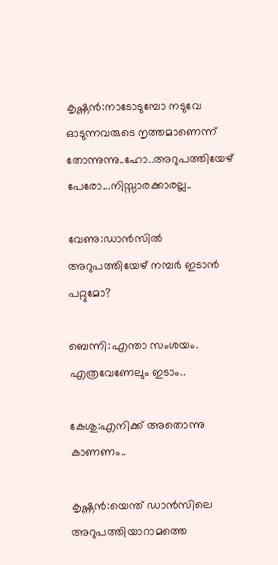കൃഷ്ണന്‍:നാടോടുമ്പോ നടുവേ ഓടുന്നവരുടെ നൃത്തമാണെന്ന് തോന്നുന്നു..ഹോ..അറുപത്തിയേഴ് പേരോ...നിസ്സാരക്കാരല്ല..

വേണു:ഡാന്‍സില്‍ അറുപത്തിയേഴ് നമ്പര്‍ ഇടാന്‍ പറ്റുമോ?

ബെന്നി:എന്താ സംശയം. എത്രവേണേലും ഇടാം..

കേശു:എനിക്ക് അതൊന്നു കാണണം..

കൃഷ്ണന്‍:യെന്ത് ഡാന്‍സിലെ അറുപത്തിയാറാമത്തെ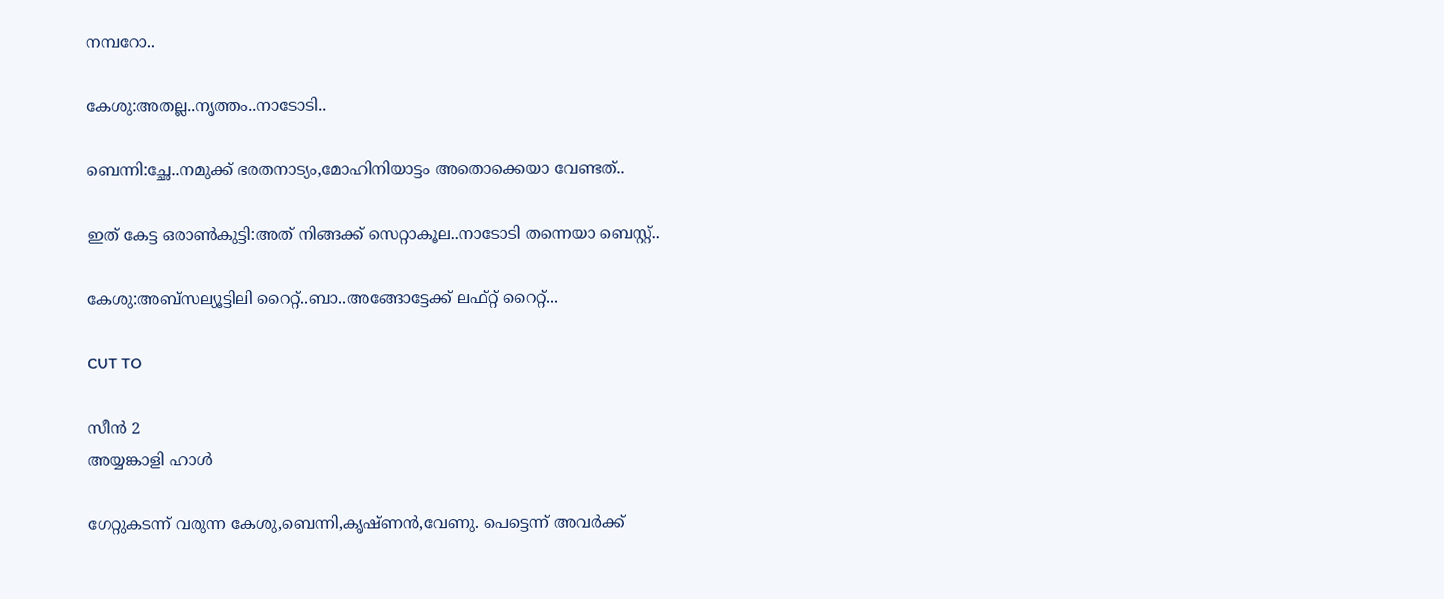നമ്പറോ..

കേശു:അതല്ല..നൃത്തം..നാടോടി..

ബെന്നി:ച്ഛേ..നമുക്ക് ഭരതനാട്യം,മോഹിനിയാട്ടം അതൊക്കെയാ വേണ്ടത്..

ഇത് കേട്ട ഒരാണ്‍കുട്ടി:അത് നിങ്ങക്ക് സെറ്റാകൂല..നാടോടി തന്നെയാ ബെസ്റ്റ്..

കേശു:അബ്സല്യൂട്ടിലി റൈറ്റ്..ബാ..അങ്ങോട്ടേക്ക് ലഫ്റ്റ് റൈറ്റ്...

CUT TO

സീന്‍ 2
അയ്യങ്കാളി ഹാള്‍

ഗേറ്റുകടന്ന് വരുന്ന കേശു,ബെന്നി,കൃഷ്ണന്‍,വേണു. പെട്ടെന്ന് അവര്‍ക്ക്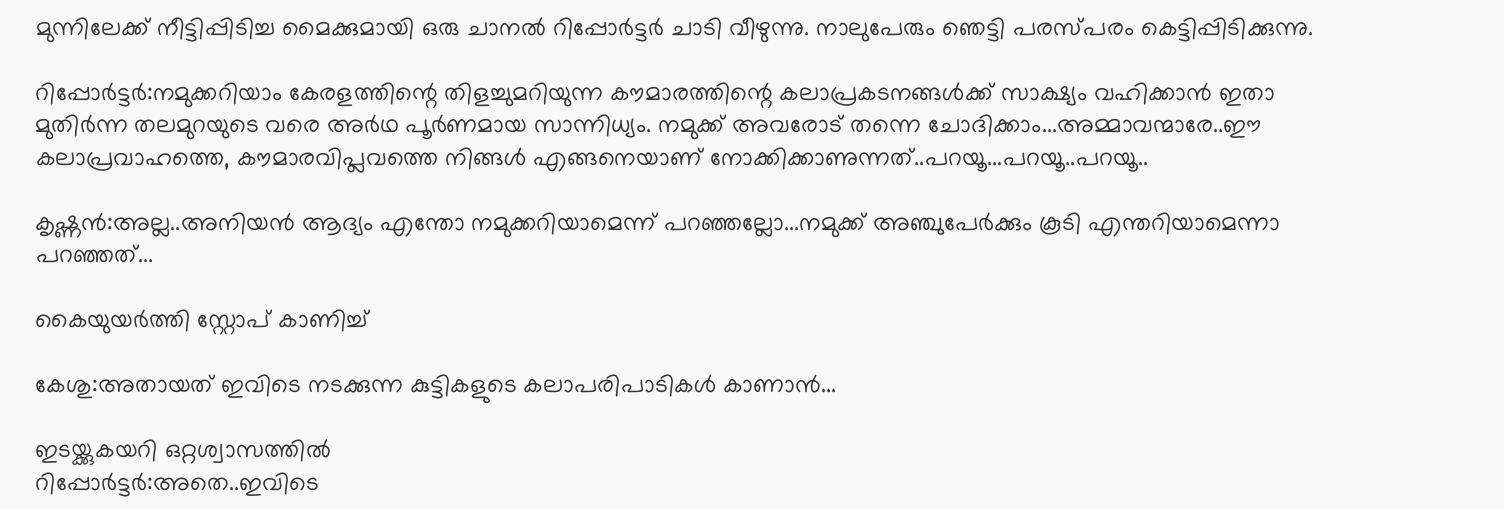മുന്നിലേക്ക് നീട്ടിപ്പിടിച്ച മൈക്കുമായി ഒരു ചാനല്‍ റിപ്പോര്‍ട്ടര്‍ ചാടി വീഴുന്നു. നാലുപേരും ഞെട്ടി പരസ്പരം കെട്ടിപ്പിടിക്കുന്നു.

റിപ്പോര്‍ട്ടര്‍:നമുക്കറിയാം കേരളത്തിന്റെ തിളച്ചുമറിയുന്ന കൗമാരത്തിന്റെ കലാപ്രകടനങ്ങള്‍ക്ക് സാക്ഷ്യം വഹിക്കാന്‍ ഇതാ മുതിര്‍ന്ന തലമുറയുടെ വരെ അര്‍ഥ പൂര്‍ണമായ സാന്നിധ്യം. നമുക്ക് അവരോട് തന്നെ ചോദിക്കാം...അമ്മാവന്മാരേ..ഈ കലാപ്രവാഹത്തെ, കൗമാരവിപ്ലവത്തെ നിങ്ങള്‍ എങ്ങനെയാണ് നോക്കിക്കാണുന്നത്..പറയൂ...പറയൂ..പറയൂ..

കൃഷ്ണന്‍:അല്ല..അനിയന്‍ ആദ്യം എന്തോ നമുക്കറിയാമെന്ന് പറഞ്ഞല്ലോ...നമുക്ക് അഞ്ചുപേര്‍ക്കും കൂടി എന്തറിയാമെന്നാ പറഞ്ഞത്...

കൈയുയര്‍ത്തി സ്റ്റോപ് കാണിച്ച്

കേശു:അതായത് ഇവിടെ നടക്കുന്ന കുട്ടികളുടെ കലാപരിപാടികള്‍ കാണാന്‍...

ഇടയ്ക്കുകയറി ഒറ്റശ്വാസത്തില്‍
റിപ്പോര്‍ട്ടര്‍:അതെ..ഇവിടെ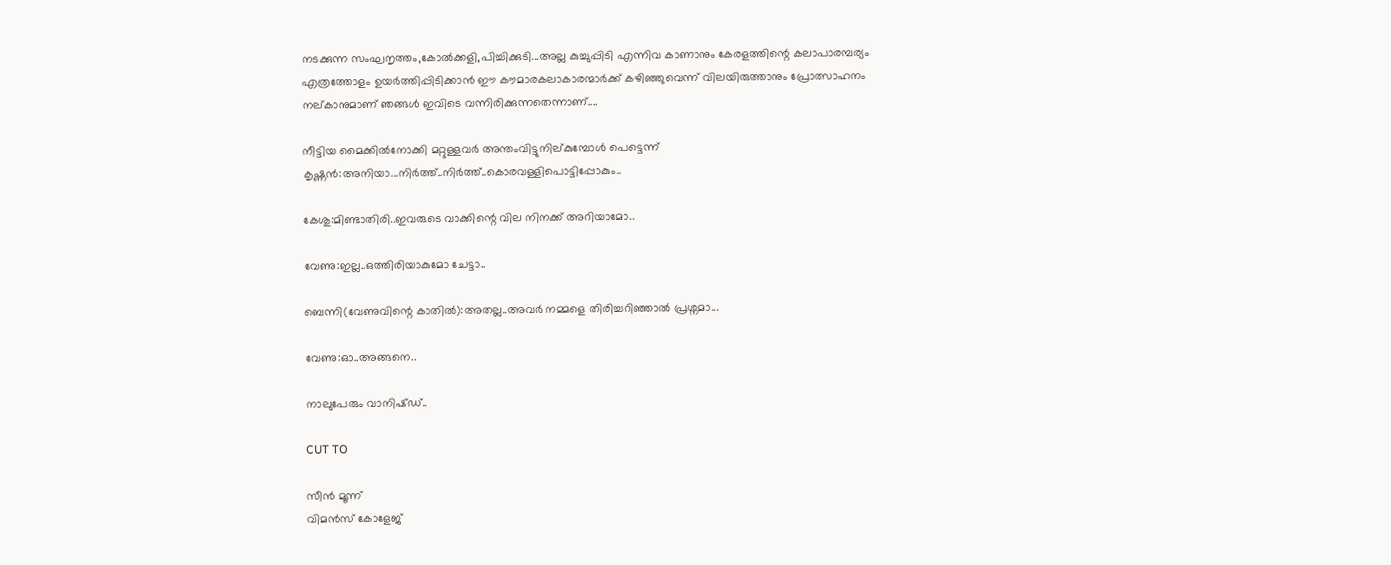നടക്കുന്ന സംഘനൃത്തം,കോല്‍ക്കളി,പിച്ചിക്കുടി...അല്ല കുച്ചുപ്പിടി എന്നിവ കാണാനും കേരളത്തിന്റെ കലാപാരമ്പര്യം എത്രത്തോളം ഉയര്‍ത്തിപ്പിടിക്കാന്‍ ഈ കൗമാരകലാകാരന്മാര്‍ക്ക് കഴിഞ്ഞുവെന്ന് വിലയിരുത്താനും പ്രോത്സാഹനം നല്കാനുമാണ് ഞങ്ങള്‍ ഇവിടെ വന്നിരിക്കുന്നതെന്നാണ്....

നീട്ടിയ മൈക്കില്‍നോക്കി മറ്റുള്ളവര്‍ അന്തംവിട്ടുനില്കുമ്പോള്‍ പെട്ടെന്ന്
കൃഷ്ണന്‍:അനിയാ...നിര്‍ത്ത്..നിര്‍ത്ത്..കൊരവള്ളിപൊട്ടിപ്പോകും..

കേശു:മിണ്ടാതിരി..ഇവരുടെ വാക്കിന്റെ വില നിനക്ക് അറിയാമോ..

വേണു:ഇല്ല..ഒത്തിരിയാകുമോ ചേട്ടാ..

ബെന്നി(വേണുവിന്റെ കാതില്‍):അതല്ല..അവര്‍ നമ്മളെ തിരിച്ചറിഞ്ഞാല്‍ പ്രശ്നമാ...

വേണു:ഓ..അങ്ങനെ..

നാലുപേരും വാനിഷ്ഡ്..

CUT TO

സീന്‍ മൂന്ന്
വിമന്‍സ് കോളേജ്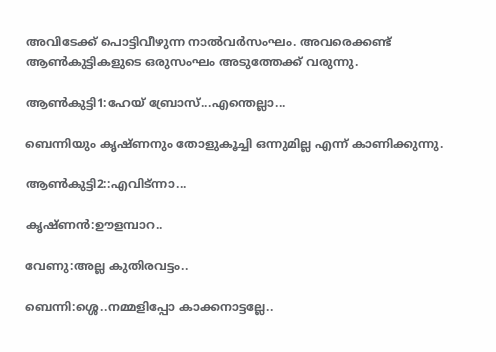അവിടേക്ക് പൊട്ടിവീഴുന്ന നാല്‍വര്‍സംഘം. അവരെക്കണ്ട് ആണ്‍കുട്ടികളുടെ ഒരുസംഘം അടുത്തേക്ക് വരുന്നു.

ആണ്‍കുട്ടി1:ഹേയ് ബ്രോസ്...എന്തെല്ലാ...

ബെന്നിയും കൃഷ്ണനും തോളുകൂച്ചി ഒന്നുമില്ല എന്ന് കാണിക്കുന്നു.

ആണ്‍കുട്ടി2::എവിട്ന്നാ...

കൃഷ്ണന്‍:ഊളമ്പാറ..

വേണു:അല്ല കുതിരവട്ടം..

ബെന്നി:ശ്ശെ..നമ്മളിപ്പോ കാക്കനാട്ടല്ലേ..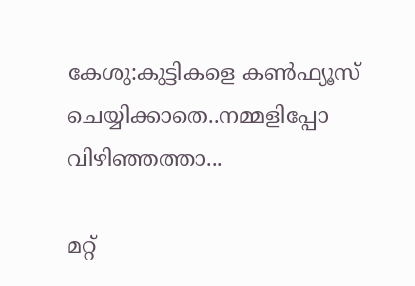കേശു:കുട്ടികളെ കണ്‍ഫ്യൂസ് ചെയ്യിക്കാതെ..നമ്മളിപ്പോ വിഴിഞ്ഞത്താ...

മറ്റ്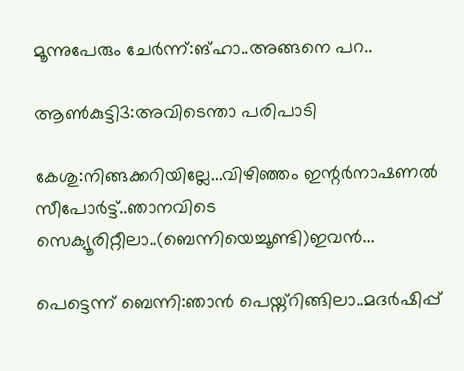മൂന്നുപേരും ചേര്‍ന്ന്:ങ്ഹാ..അങ്ങനെ പറ..

ആണ്‍കുട്ടി3:അവിടെന്താ പരിപാടി

കേശു:നിങ്ങക്കറിയില്ലേ...വിഴിഞ്ഞം ഇന്റര്‍നാഷണല്‍ സീപോര്‍ട്ട്..ഞാനവിടെ സെക്യൂരിറ്റീലാ..(ബെന്നിയെച്ചൂണ്ടി)ഇവന്‍...

പെട്ടെന്ന് ബെന്നി:ഞാന്‍ പെയ്ന്റിങ്ങിലാ..മദര്‍ഷിപ്പ്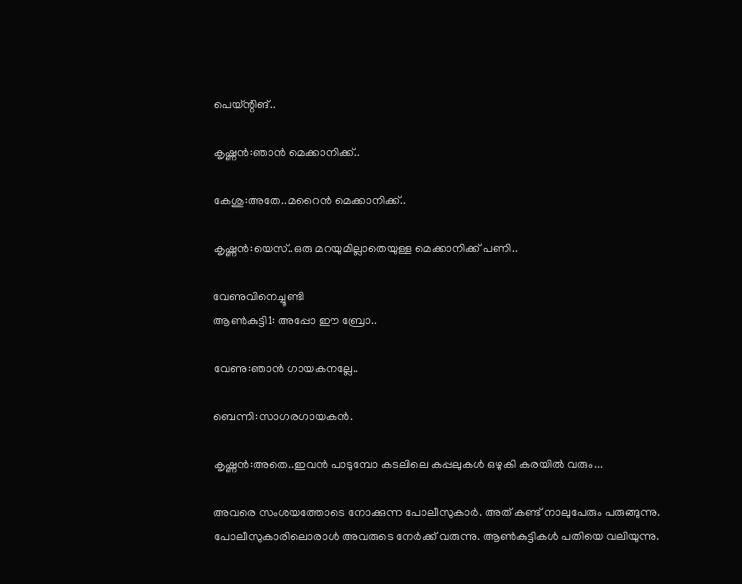പെയ്ന്റിങ്..

കൃഷ്ണന്‍:ഞാന്‍ മെക്കാനിക്ക്..

കേശു:അതേ..മറൈന്‍ മെക്കാനിക്ക്..

കൃഷ്ണന്‍:യെസ്..ഒരു മറയുമില്ലാതെയുള്ള മെക്കാനിക്ക് പണി..

വേണുവിനെച്ചൂണ്ടി
ആണ്‍കുട്ടി1: അപ്പോ ഈ ബ്രോ..

വേണു:ഞാന്‍ ഗായകനല്ലേ..

ബെന്നി:സാഗരഗായകന്‍.

കൃഷ്ണന്‍:അതെ..ഇവന്‍ പാടുമ്പോ കടലിലെ കപ്പലുകള്‍ ഒഴുകി കരയില്‍ വരും...

അവരെ സംശയത്തോടെ നോക്കുന്ന പോലീസുകാര്‍. അത് കണ്ട് നാലുപേരും പരുങ്ങുന്നു. പോലീസുകാരിലൊരാള്‍ അവരുടെ നേര്‍ക്ക് വരുന്നു. ആണ്‍കുട്ടികള്‍ പതിയെ വലിയുന്നു.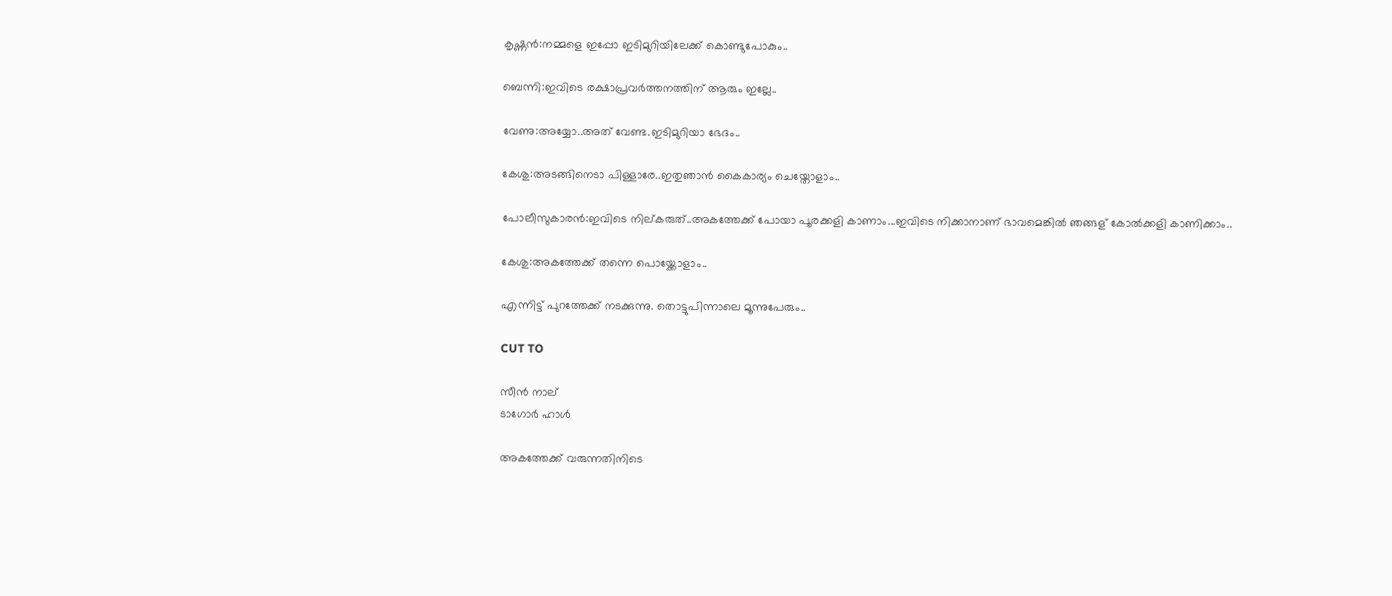കൃഷ്ണന്‍:നമ്മളെ ഇപ്പോ ഇടിമുറിയിലേക്ക് കൊണ്ടുപോകും..

ബെന്നി:ഇവിടെ രക്ഷാപ്രവര്‍ത്തനത്തിന് ആരും ഇല്ലേ..

വേണു:അയ്യോ..അത് വേണ്ട.ഇടിമുറിയാ ഭേദം..

കേശു:അടങ്ങിനെടാ പിള്ളാരേ..ഇതുഞാന്‍ കൈകാര്യം ചെയ്തോളാം..

പോലീസുകാരന്‍:ഇവിടെ നില്കരുത്..അകത്തേക്ക് പോയാ പൂരക്കളി കാണാം...ഇവിടെ നിക്കാനാണ് ഭാവമെങ്കില്‍ ഞങ്ങള് കോല്‍ക്കളി കാണിക്കാം..

കേശു:അകത്തേക്ക് തന്നെ പൊയ്ക്കോളാം..

എന്നിട്ട് പുറത്തേക്ക് നടക്കുന്നു. തൊട്ടുപിന്നാലെ മൂന്നുപേരും..

CUT TO

സീന്‍ നാല്
ടാഗോര്‍ ഹാള്‍

അകത്തേക്ക് വരുന്നതിനിടെ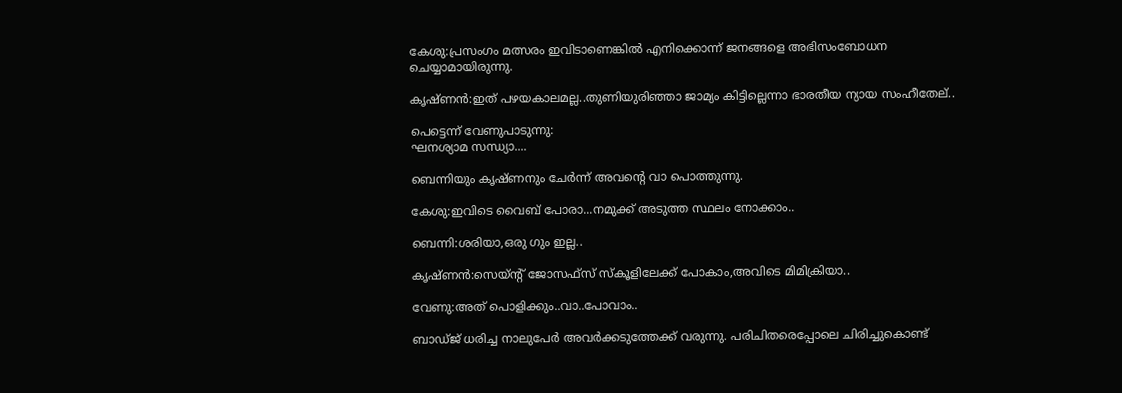കേശു:പ്രസംഗം മത്സരം ഇവിടാണെങ്കില്‍ എനിക്കൊന്ന് ജനങ്ങളെ അഭിസംബോധന ചെയ്യാമായിരുന്നു.

കൃഷ്ണന്‍:ഇത് പഴയകാലമല്ല..തുണിയുരിഞ്ഞാ ജാമ്യം കിട്ടില്ലെന്നാ ഭാരതീയ ന്യായ സംഹീതേല്..

പെട്ടെന്ന് വേണുപാടുന്നു:
ഘനശ്യാമ സന്ധ്യാ....

ബെന്നിയും കൃഷ്ണനും ചേര്‍ന്ന് അവന്റെ വാ പൊത്തുന്നു.

കേശു:ഇവിടെ വൈബ് പോരാ...നമുക്ക് അടുത്ത സ്ഥലം നോക്കാം..

ബെന്നി:ശരിയാ,ഒരു ഗും ഇല്ല..

കൃഷ്ണന്‍:സെയ്ന്റ് ജോസഫ്സ് സ്‌കൂളിലേക്ക് പോകാം,അവിടെ മിമിക്രിയാ..

വേണു:അത് പൊളിക്കും..വാ..പോവാം..

ബാഡ്ജ് ധരിച്ച നാലുപേര്‍ അവര്‍ക്കടുത്തേക്ക് വരുന്നു. പരിചിതരെപ്പോലെ ചിരിച്ചുകൊണ്ട്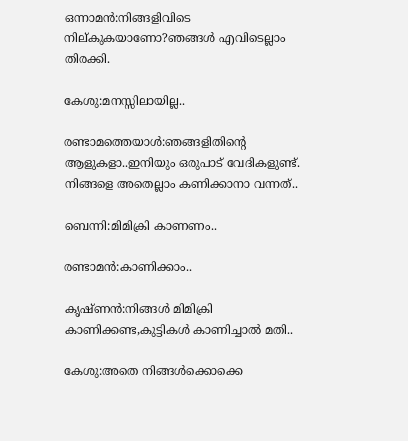ഒന്നാമന്‍:നിങ്ങളിവിടെ നില്കുകയാണോ?ഞങ്ങള്‍ എവിടെല്ലാം തിരക്കി.

കേശു:മനസ്സിലായില്ല..

രണ്ടാമത്തെയാള്‍:ഞങ്ങളിതിന്റെ ആളുകളാ..ഇനിയും ഒരുപാട് വേദികളുണ്ട്. നിങ്ങളെ അതെല്ലാം കണിക്കാനാ വന്നത്..

ബെന്നി:മിമിക്രി കാണണം..

രണ്ടാമന്‍:കാണിക്കാം..

കൃഷ്ണന്‍:നിങ്ങള്‍ മിമിക്രി കാണിക്കണ്ട,കുട്ടികള്‍ കാണിച്ചാല്‍ മതി..

കേശു:അതെ നിങ്ങള്‍ക്കൊക്കെ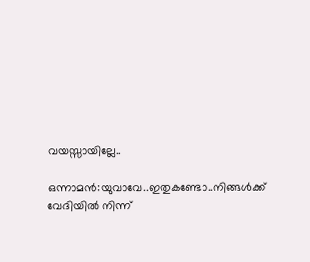വയസ്സായില്ലേ..

ഒന്നാമന്‍:യുവാവേ..ഇതുകണ്ടോ..നിങ്ങള്‍ക്ക് വേദിയില്‍ നിന്ന്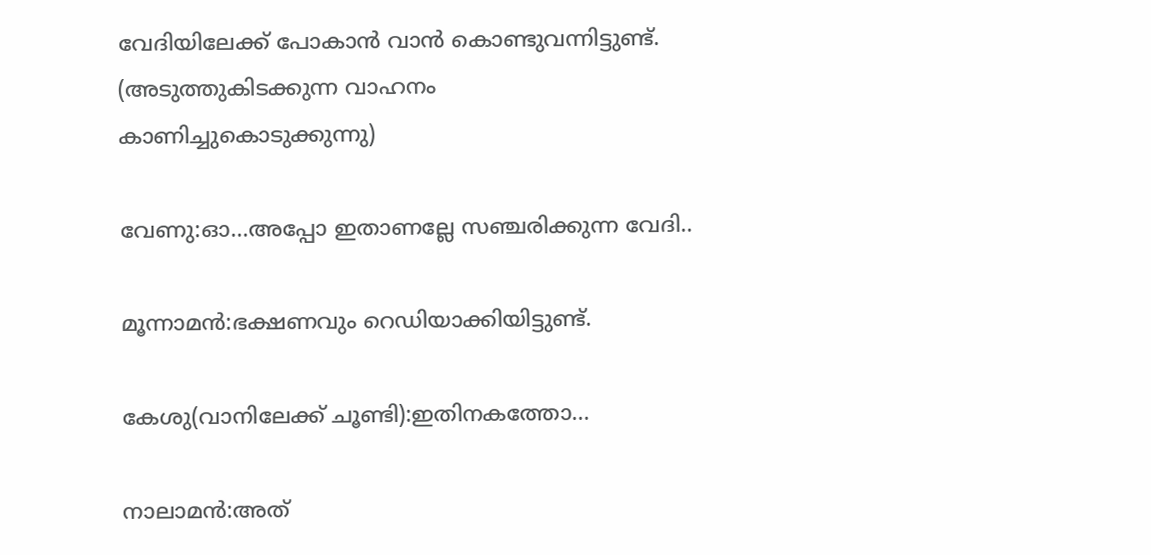വേദിയിലേക്ക് പോകാന്‍ വാന്‍ കൊണ്ടുവന്നിട്ടുണ്ട്.
(അടുത്തുകിടക്കുന്ന വാഹനം കാണിച്ചുകൊടുക്കുന്നു)

വേണു:ഓ...അപ്പോ ഇതാണല്ലേ സഞ്ചരിക്കുന്ന വേദി..

മൂന്നാമന്‍:ഭക്ഷണവും റെഡിയാക്കിയിട്ടുണ്ട്.

കേശു(വാനിലേക്ക് ചൂണ്ടി):ഇതിനകത്തോ...

നാലാമന്‍:അത്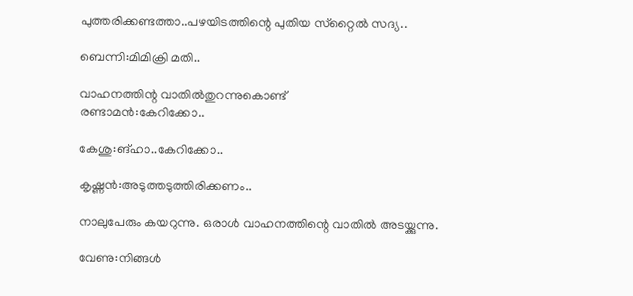പുത്തരിക്കണ്ടത്താ..പഴയിടത്തിന്റെ പുതിയ സ്‌റ്റൈല്‍ സദ്യ..

ബെന്നി:മിമിക്രി മതി..

വാഹനത്തിന്റ വാതില്‍തുറന്നുകൊണ്ട്
രണ്ടാമന്‍:കേറിക്കോ..

കേശു:ങ്ഹാ..കേറിക്കോ..

കൃഷ്ണന്‍:അടുത്തടുത്തിരിക്കണം..

നാലുപേരും കയറുന്നു. ഒരാള്‍ വാഹനത്തിന്റെ വാതില്‍ അടയ്ക്കുന്നു.

വേണു:നിങ്ങള്‍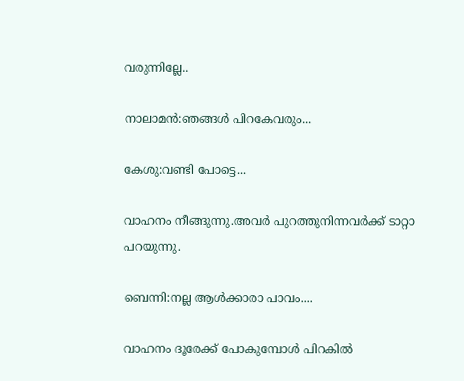വരുന്നില്ലേ..

നാലാമന്‍:ഞങ്ങള്‍ പിറകേവരും...

കേശു:വണ്ടി പോട്ടെ...

വാഹനം നീങ്ങുന്നു.അവര്‍ പുറത്തുനിന്നവര്‍ക്ക് ടാറ്റാ പറയുന്നു.

ബെന്നി:നല്ല ആള്‍ക്കാരാ പാവം....

വാഹനം ദൂരേക്ക് പോകുമ്പോള്‍ പിറകില്‍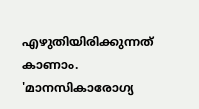എഴുതിയിരിക്കുന്നത് കാണാം. 'മാനസികാരോഗ്യ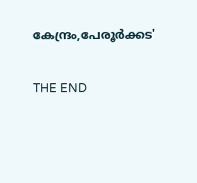കേന്ദ്രം,പേരൂര്‍ക്കട'

THE END